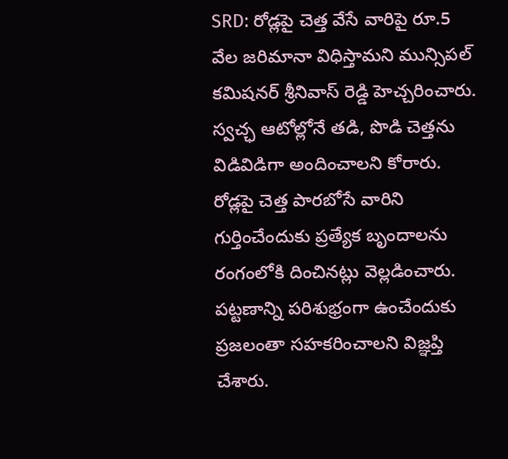SRD: రోడ్లపై చెత్త వేసే వారిపై రూ.5 వేల జరిమానా విధిస్తామని మున్సిపల్ కమిషనర్ శ్రీనివాస్ రెడ్డి హెచ్చరించారు. స్వచ్ఛ ఆటోల్లోనే తడి, పొడి చెత్తను విడివిడిగా అందించాలని కోరారు. రోడ్లపై చెత్త పారబోసే వారిని గుర్తించేందుకు ప్రత్యేక బృందాలను రంగంలోకి దించినట్లు వెల్లడించారు. పట్టణాన్ని పరిశుభ్రంగా ఉంచేందుకు ప్రజలంతా సహకరించాలని విజ్ఞప్తి చేశారు.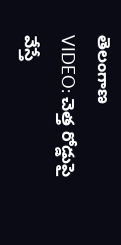తెలంగాణ
VIDEO: చెత్త రోడ్డుపై వేస్తే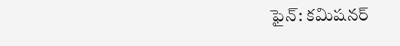ఫైన్: కమిషనర్